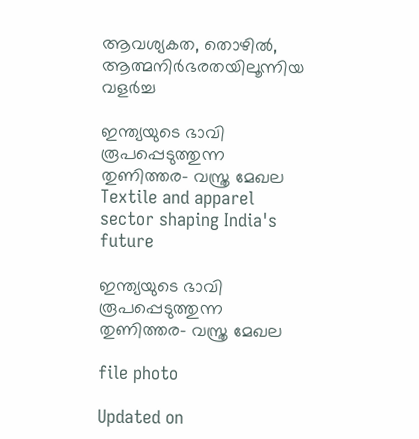ആവശ്യകത, തൊഴിൽ, ആത്മനിർഭരതയിലൂന്നിയ വളർച്ച

ഇന്ത്യയുടെ ഭാവി രൂപപ്പെടുത്തുന്ന തുണിത്തര- വസ്ത്ര മേഖല
Textile and apparel sector shaping India's future

ഇന്ത്യയുടെ ഭാവി രൂപപ്പെടുത്തുന്ന തുണിത്തര- വസ്ത്ര മേഖല

file photo

Updated on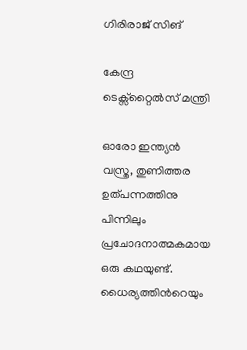ഗിരിരാജ് സിങ്

കേന്ദ്ര ടെക്സ്റ്റൈൽസ് മന്ത്രി

ഓരോ ഇന്ത്യൻ വസ്ത്ര, തുണിത്തര ഉത്പന്നത്തിനു പിന്നിലും പ്രചോദനാത്മകമായ ഒരു കഥയുണ്ട്. ധൈര്യത്തിന്‍റെയും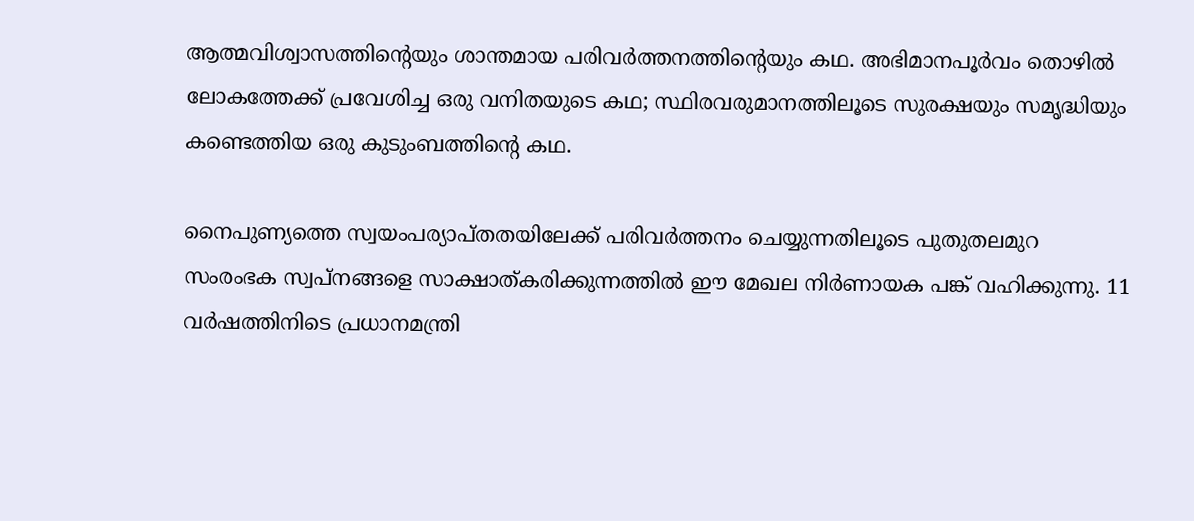ആത്മവിശ്വാസത്തിന്‍റെയും ശാന്തമായ പരിവർത്തനത്തിന്‍റെയും കഥ. അഭിമാനപൂർവം തൊഴിൽ ലോകത്തേക്ക് പ്രവേശിച്ച ഒരു വനിതയുടെ കഥ; സ്ഥിരവരുമാനത്തിലൂടെ സുരക്ഷയും സമൃദ്ധിയും കണ്ടെത്തിയ ഒരു കുടുംബത്തിന്‍റെ കഥ.

നൈപുണ്യത്തെ സ്വയംപര്യാപ്തതയിലേക്ക് പരിവർത്തനം ചെയ്യുന്നതിലൂടെ പുതുതലമുറ സംരംഭക സ്വപ്നങ്ങളെ സാക്ഷാത്കരിക്കുന്നത്തിൽ ഈ മേഖല നിർണായക പങ്ക് വഹിക്കുന്നു. 11 വർഷത്തിനിടെ പ്രധാനമന്ത്രി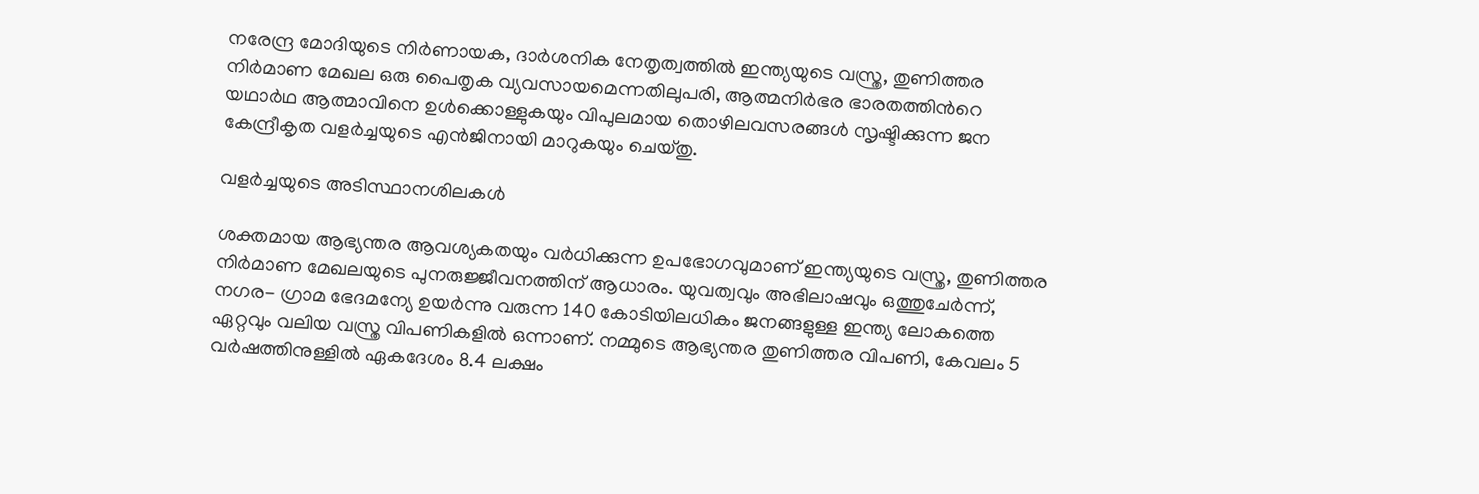നരേന്ദ്ര മോദിയുടെ നിർണായക, ദാർശനിക നേതൃത്വത്തിൽ ഇന്ത്യയുടെ വസ്ത്ര, തുണിത്തര നിർമാണ മേഖല ഒരു പൈതൃക വ്യവസായമെന്നതിലുപരി, ആത്മനിർഭര ഭാരതത്തിന്‍റെ യഥാർഥ ആത്മാവിനെ ഉൾക്കൊള്ളുകയും വിപുലമായ തൊഴിലവസരങ്ങൾ സൃഷ്ടിക്കുന്ന ജന കേന്ദ്രീകൃത വളർച്ചയുടെ എൻജിനായി മാറുകയും ചെയ്തു.

വളർച്ചയുടെ അടിസ്ഥാനശിലകൾ

ശക്തമായ ആഭ്യന്തര ആവശ്യകതയും വർധിക്കുന്ന ഉപഭോഗവുമാണ് ഇന്ത്യയുടെ വസ്ത്ര, തുണിത്തര നിർമാണ മേഖലയുടെ പുനരുജ്ജീവനത്തിന് ആധാരം. യുവത്വവും അഭിലാഷവും ഒത്തുചേർന്ന്, നഗര- ഗ്രാമ ഭേദമന്യേ ഉയർന്നു വരുന്ന 140 കോടിയിലധികം ജനങ്ങളുള്ള ഇന്ത്യ ലോകത്തെ ഏറ്റവും വലിയ വസ്ത്ര വിപണികളിൽ ഒന്നാണ്. നമ്മുടെ ആഭ്യന്തര തുണിത്തര വിപണി, കേവലം 5 വർഷത്തിനുള്ളിൽ ഏകദേശം 8.4 ലക്ഷം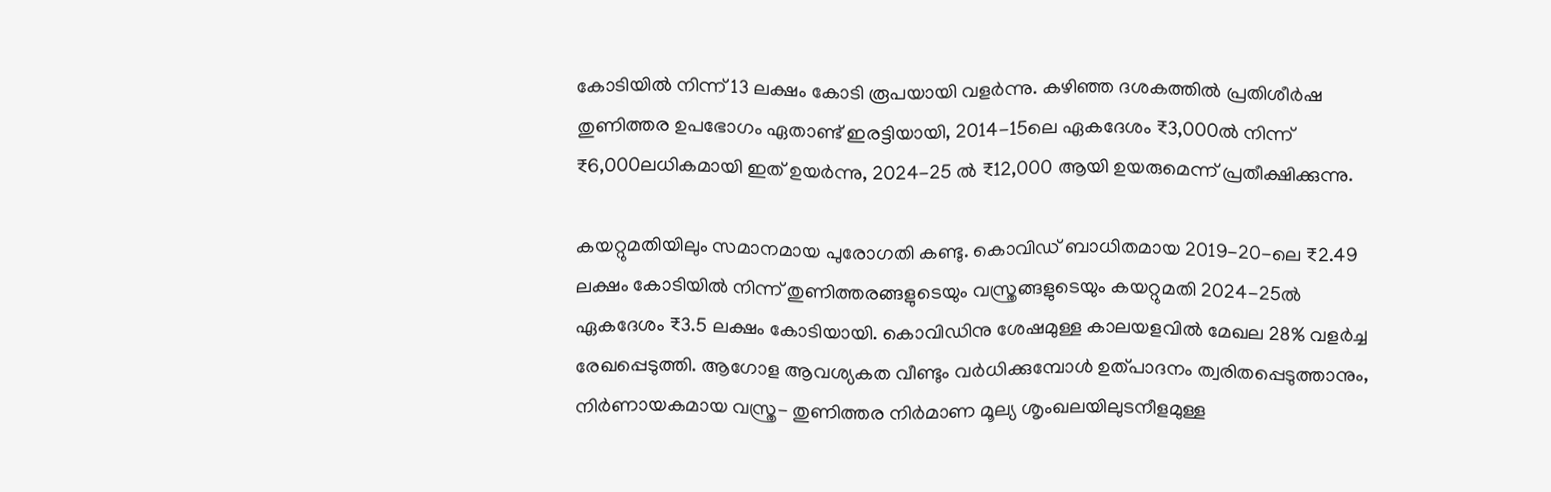കോടിയിൽ നിന്ന് 13 ലക്ഷം കോടി രൂപയായി വളർന്നു. കഴിഞ്ഞ ദശകത്തിൽ പ്രതിശീർഷ തുണിത്തര ഉപഭോഗം ഏതാണ്ട് ഇരട്ടിയായി, 2014-15ലെ ഏകദേശം ₹3,000ൽ നിന്ന് ₹6,000ലധികമായി ഇത് ഉയർന്നു, 2024-25 ൽ ₹12,000 ആയി ഉയരുമെന്ന് പ്രതീക്ഷിക്കുന്നു.

കയറ്റുമതിയിലും സമാനമായ പുരോഗതി കണ്ടു. കൊവിഡ് ബാധിതമായ 2019-20-ലെ ₹2.49 ലക്ഷം കോടിയിൽ നിന്ന് തുണിത്തരങ്ങളുടെയും വസ്ത്രങ്ങളുടെയും കയറ്റുമതി 2024-25ൽ ഏകദേശം ₹3.5 ലക്ഷം കോടിയായി. കൊവിഡിനു ശേഷമുള്ള കാലയളവിൽ മേഖല 28% വളർച്ച രേഖപ്പെടുത്തി. ആഗോള ആവശ്യകത വീണ്ടും വർധിക്കുമ്പോൾ ഉത്പാദനം ത്വരിതപ്പെടുത്താനും, നിർണായകമായ വസ്ത്ര- തുണിത്തര നിർമാണ മൂല്യ ശൃംഖലയിലുടനീളമുള്ള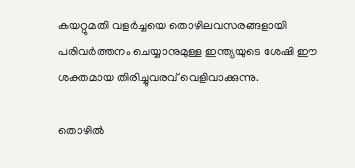കയറ്റുമതി വളർച്ചയെ തൊഴിലവസരങ്ങളായി പരിവർത്തനം ചെയ്യാനുമുള്ള ഇന്ത്യയുടെ ശേഷി ഈ ശക്തമായ തിരിച്ചുവരവ് വെളിവാക്കുന്നു.

തൊഴിൽ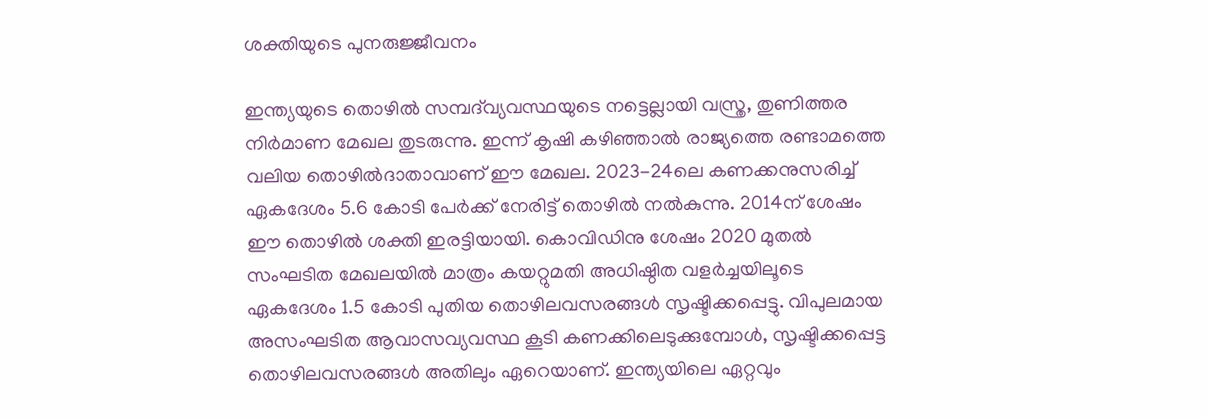ശക്തിയുടെ പുനരുജ്ജീവനം

ഇന്ത്യയുടെ തൊഴിൽ സമ്പദ്‌വ്യവസ്ഥയുടെ നട്ടെല്ലായി വസ്ത്ര, തുണിത്തര നിർമാണ മേഖല തുടരുന്നു. ഇന്ന് കൃഷി കഴിഞ്ഞാൽ രാജ്യത്തെ രണ്ടാമത്തെ വലിയ തൊഴിൽദാതാവാണ് ഈ മേഖല. 2023-24ലെ കണക്കനുസരിച്ച് ഏകദേശം 5.6 കോടി പേർക്ക് നേരിട്ട് തൊഴിൽ നൽകുന്നു. 2014ന് ശേഷം ഈ തൊഴിൽ ശക്തി ഇരട്ടിയായി. കൊവിഡിനു ശേഷം 2020 മുതൽ സംഘടിത മേഖലയിൽ മാത്രം കയറ്റുമതി അധിഷ്ഠിത വളർച്ചയിലൂടെ ഏകദേശം 1.5 കോടി പുതിയ തൊഴിലവസരങ്ങൾ സൃഷ്ടിക്കപ്പെട്ടു. വിപുലമായ അസംഘടിത ആവാസവ്യവസ്ഥ കൂടി കണക്കിലെടുക്കുമ്പോൾ, സൃഷ്ടിക്കപ്പെട്ട തൊഴിലവസരങ്ങൾ അതിലും ഏറെയാണ്. ഇന്ത്യയിലെ ഏറ്റവും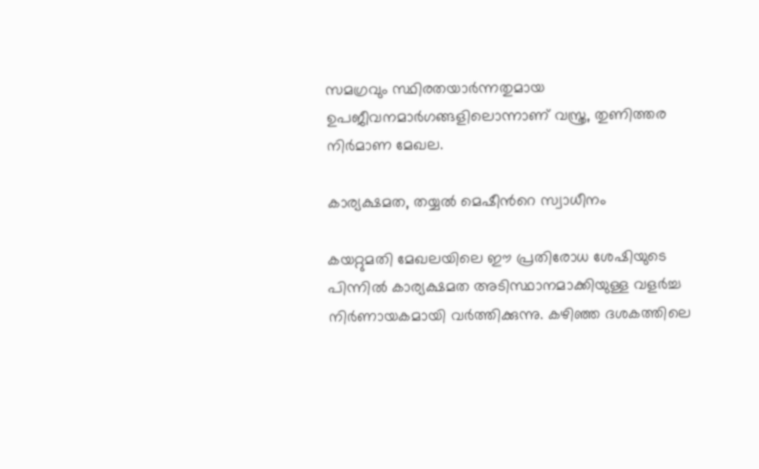സമഗ്രവും സ്ഥിരതയാർന്നതുമായ ഉപജീവനമാർഗങ്ങളിലൊന്നാണ് വസ്ത്ര, തുണിത്തര നിർമാണ മേഖല.

കാര്യക്ഷമത, തയ്യൽ മെഷീന്‍റെ സ്വാധീനം

കയറ്റുമതി മേഖലയിലെ ഈ പ്രതിരോധ ശേഷിയുടെ പിന്നിൽ കാര്യക്ഷമത അടിസ്ഥാനമാക്കിയുള്ള വളർച്ച നിർണായകമായി വർത്തിക്കുന്നു. കഴിഞ്ഞ ദശകത്തിലെ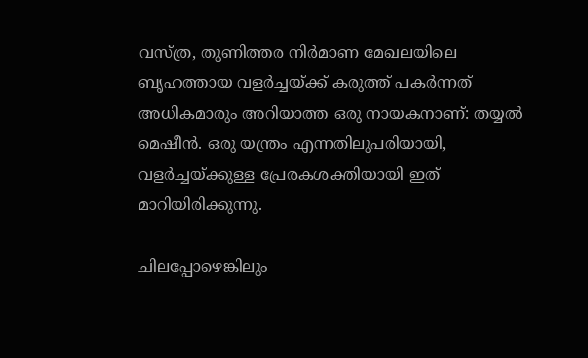വസ്ത്ര, തുണിത്തര നിർമാണ മേഖലയിലെ ബൃഹത്തായ വളർച്ചയ്ക്ക് കരുത്ത് പകർന്നത് അധികമാരും അറിയാത്ത ഒരു നായകനാണ്: തയ്യൽ മെഷീൻ. ഒരു യന്ത്രം എന്നതിലുപരിയായി, വളർച്ചയ്ക്കുള്ള പ്രേരകശക്തിയായി ഇത് മാറിയിരിക്കുന്നു.

ചിലപ്പോഴെങ്കിലും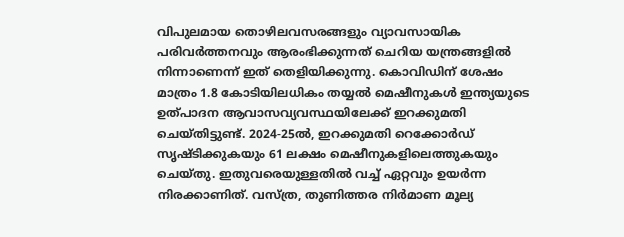വിപുലമായ തൊഴിലവസരങ്ങളും വ്യാവസായിക പരിവർത്തനവും ആരംഭിക്കുന്നത് ചെറിയ യന്ത്രങ്ങളിൽ നിന്നാണെന്ന് ഇത് തെളിയിക്കുന്നു. കൊവിഡിന് ശേഷം മാത്രം 1.8 കോടിയിലധികം തയ്യൽ മെഷീനുകൾ ഇന്ത്യയുടെ ഉത്പാദന ആവാസവ്യവസ്ഥയിലേക്ക് ഇറക്കുമതി ചെയ്തിട്ടുണ്ട്. 2024-25ൽ, ഇറക്കുമതി റെക്കോർഡ് സൃഷ്ടിക്കുകയും 61 ലക്ഷം മെഷീനുകളിലെത്തുകയും ചെയ്തു. ഇതുവരെയുള്ളതിൽ വച്ച് ഏറ്റവും ഉയർന്ന നിരക്കാണിത്. വസ്ത്ര, തുണിത്തര നിർമാണ മൂല്യ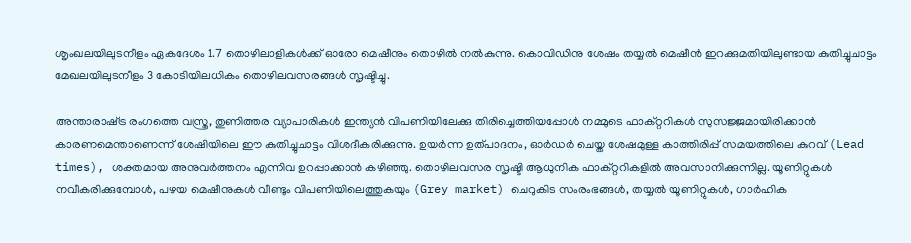ശൃംഖലയിലുടനീളം ഏകദേശം 1.7 തൊഴിലാളികൾക്ക് ഓരോ മെഷീനും തൊഴിൽ നൽകുന്നു. കൊവിഡിനു ശേഷം തയ്യൽ മെഷീൻ ഇറക്കുമതിയിലുണ്ടായ കുതിച്ചുചാട്ടം മേഖലയിലുടനീളം 3 കോടിയിലധികം തൊഴിലവസരങ്ങൾ സൃഷ്ടിച്ചു.

അന്താരാഷ്‌ട്ര രംഗത്തെ വസ്ത്ര, തുണിത്തര വ്യാപാരികൾ ഇന്ത്യൻ വിപണിയിലേക്കു തിരിച്ചെത്തിയപ്പോൾ നമ്മുടെ ഫാക്റ്ററികൾ സുസജ്ജമായിരിക്കാൻ കാരണമെന്താണെന്ന് ശേഷിയിലെ ഈ കുതിച്ചുചാട്ടം വിശദീകരിക്കുന്നു. ഉയർന്ന ഉത്പാദനം, ഓർഡർ ചെയ്ത ശേഷമുള്ള കാത്തിരിപ്പ് സമയത്തിലെ കുറവ് (Lead times), ശക്തമായ അനുവർത്തനം എന്നിവ ഉറപ്പാക്കാൻ കഴിഞ്ഞു. തൊഴിലവസര സൃഷ്ടി ആധുനിക ഫാക്റ്ററികളിൽ അവസാനിക്കുന്നില്ല. യൂണിറ്റുകൾ നവീകരിക്കുമ്പോൾ, പഴയ മെഷീനുകൾ വീണ്ടും വിപണിയിലെത്തുകയും (Grey market) ചെറുകിട സംരംഭങ്ങൾ, തയ്യൽ യൂണിറ്റുകൾ, ഗാർഹിക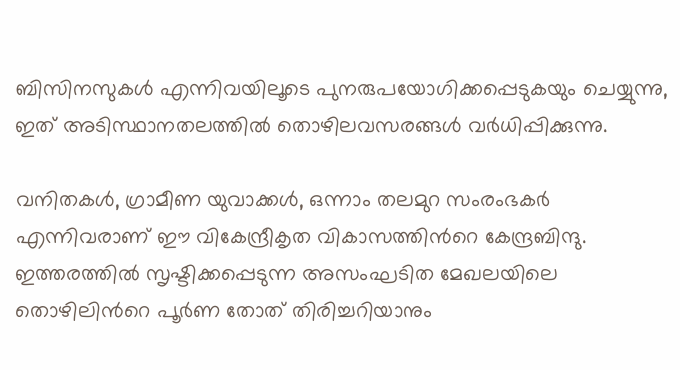ബിസിനസുകൾ എന്നിവയിലൂടെ പുനരുപയോഗിക്കപ്പെടുകയും ചെയ്യുന്നു, ഇത് അടിസ്ഥാനതലത്തിൽ തൊഴിലവസരങ്ങൾ വർധിപ്പിക്കുന്നു.

വനിതകൾ, ഗ്രാമീണ യുവാക്കൾ, ഒന്നാം തലമുറ സംരംഭകർ എന്നിവരാണ് ഈ വികേന്ദ്രീകൃത വികാസത്തിന്‍റെ കേന്ദ്രബിന്ദു. ഇത്തരത്തിൽ സൃഷ്ടിക്കപ്പെടുന്ന അസംഘടിത മേഖലയിലെ തൊഴിലിന്‍റെ പൂർണ തോത് തിരിച്ചറിയാനും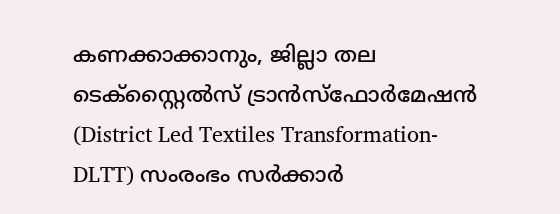കണക്കാക്കാനും, ജില്ലാ തല ടെക്സ്റ്റൈൽസ് ട്രാൻസ്ഫോർമേഷൻ (District Led Textiles Transformation- DLTT) സംരംഭം സർക്കാർ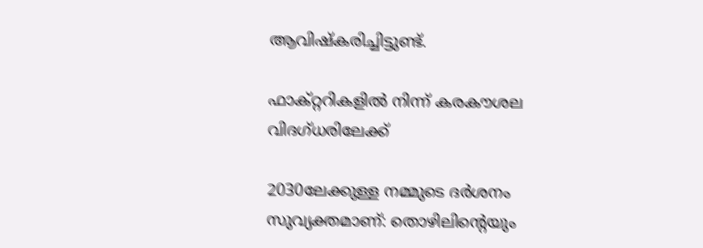ആവിഷ്‌കരിച്ചിട്ടുണ്ട്.

ഫാക്റ്ററികളിൽ നിന്ന് കരകൗശല വിദഗ്ധരിലേക്ക്

2030ലേക്കുള്ള നമ്മുടെ ദർശനം സുവ്യക്തമാണ്: തൊഴിലിന്‍റെയും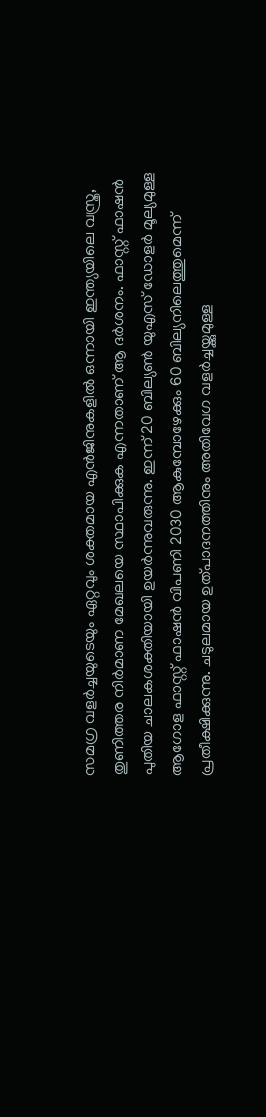സമഗ്ര വളർച്ചയുടെയും ഏറ്റവും ശക്തമായ എൻജിനുകളിൽ ഒന്നായി ഇന്ത്യയിലെ വസ്ത്ര, തുണിത്തര നിർമാണ മേഖലയെ സ്ഥാപിക്കുക എന്നതാണ് ആ ദർശനം. ഫാസ്റ്റ് ഫാഷൻ പുതിയ ചാലകശക്തിയായി ഉയർന്നുവരുന്നു. ഇന്ന് 20 ബില്യൺ യുഎസ് ഡോളർ മൂല്യമുള്ള ആഗോള ഫാസ്റ്റ് ഫാഷൻ വിപണി 2030 ആകുമ്പോഴേക്കും 60 ബില്യനിലെത്തുമെന്ന് പ്രതീക്ഷിക്കുന്നു. ചടുലമായ ഉത്പാദനത്തിനും അതിവേഗ വളർച്ചയ്ക്കുമുള്ള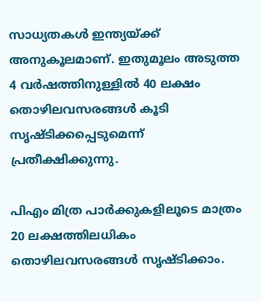സാധ്യതകൾ ഇന്ത്യയ്ക്ക് അനുകൂലമാണ്. ഇതുമൂലം അടുത്ത 4 വർഷത്തിനുള്ളിൽ 40 ലക്ഷം തൊഴിലവസരങ്ങൾ കൂടി സൃഷ്ടിക്കപ്പെടുമെന്ന് പ്രതീക്ഷിക്കുന്നു.

പിഎം മിത്ര പാർക്കുകളിലൂടെ മാത്രം 20 ലക്ഷത്തിലധികം തൊഴിലവസരങ്ങൾ സൃഷ്ടിക്കാം.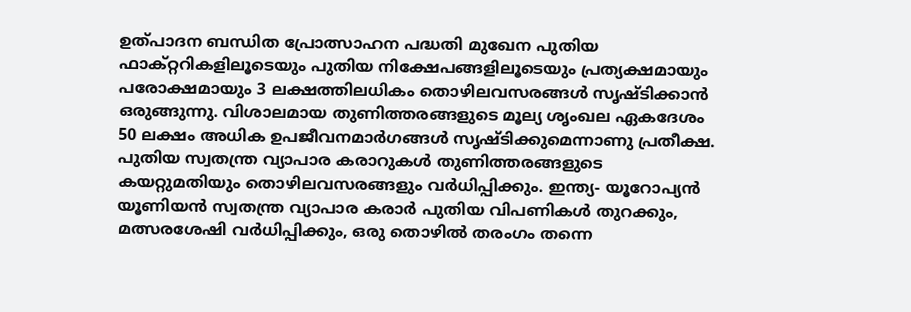ഉത്പാദന ബന്ധിത പ്രോത്സാഹന പദ്ധതി മുഖേന പുതിയ ഫാക്റ്ററികളിലൂടെയും പുതിയ നിക്ഷേപങ്ങളിലൂടെയും പ്രത്യക്ഷമായും പരോക്ഷമായും 3 ലക്ഷത്തിലധികം തൊഴിലവസരങ്ങൾ സൃഷ്ടിക്കാൻ ഒരുങ്ങുന്നു. വിശാലമായ തുണിത്തരങ്ങളുടെ മൂല്യ ശൃംഖല ഏകദേശം 50 ലക്ഷം അധിക ഉപജീവനമാർഗങ്ങൾ സൃഷ്ടിക്കുമെന്നാണു പ്രതീക്ഷ. പുതിയ സ്വതന്ത്ര വ്യാപാര കരാറുകൾ തുണിത്തരങ്ങളുടെ കയറ്റുമതിയും തൊഴിലവസരങ്ങളും വർധിപ്പിക്കും. ഇന്ത്യ- യൂറോപ്യൻ യൂണിയൻ സ്വതന്ത്ര വ്യാപാര കരാർ പുതിയ വിപണികൾ തുറക്കും, മത്സരശേഷി വർധിപ്പിക്കും, ഒരു തൊഴിൽ തരംഗം തന്നെ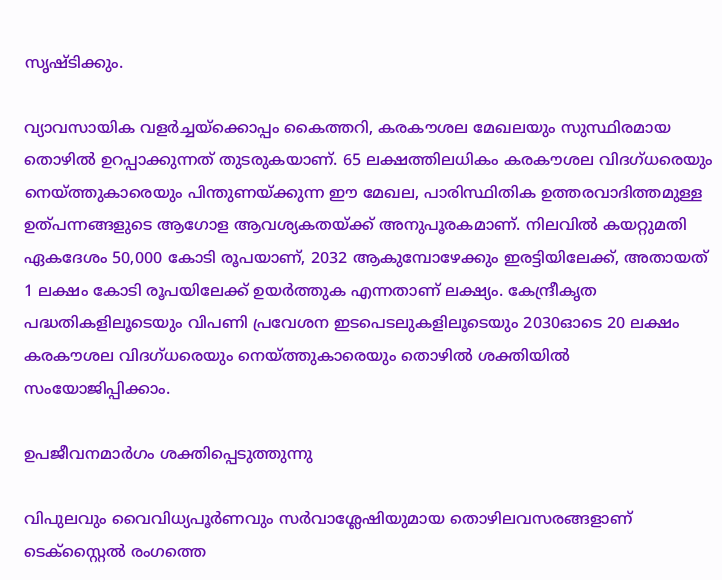സൃഷ്ടിക്കും.

വ്യാവസായിക വളർച്ചയ്‌ക്കൊപ്പം കൈത്തറി, കരകൗശല മേഖലയും സുസ്ഥിരമായ തൊഴിൽ ഉറപ്പാക്കുന്നത് തുടരുകയാണ്. 65 ലക്ഷത്തിലധികം കരകൗശല വിദഗ്ധരെയും നെയ്ത്തുകാരെയും പിന്തുണയ്ക്കുന്ന ഈ മേഖല, പാരിസ്ഥിതിക ഉത്തരവാദിത്തമുള്ള ഉത്പന്നങ്ങളുടെ ആഗോള ആവശ്യകതയ്ക്ക് അനുപൂരകമാണ്. നിലവിൽ കയറ്റുമതി ഏകദേശം 50,000 കോടി രൂപയാണ്, 2032 ആകുമ്പോഴേക്കും ഇരട്ടിയിലേക്ക്, അതായത് 1 ലക്ഷം കോടി രൂപയിലേക്ക് ഉയർത്തുക എന്നതാണ് ലക്ഷ്യം. കേന്ദ്രീകൃത പദ്ധതികളിലൂടെയും വിപണി പ്രവേശന ഇടപെടലുകളിലൂടെയും 2030ഓടെ 20 ലക്ഷം കരകൗശല വിദഗ്ധരെയും നെയ്ത്തുകാരെയും തൊഴിൽ ശക്തിയിൽ സംയോജിപ്പിക്കാം.

ഉപജീവനമാർഗം ശക്തിപ്പെടുത്തുന്നു

വിപുലവും വൈവിധ്യപൂർണവും സർവാശ്ലേഷിയുമായ തൊഴിലവസരങ്ങളാണ് ടെക്സ്റ്റൈൽ രംഗത്തെ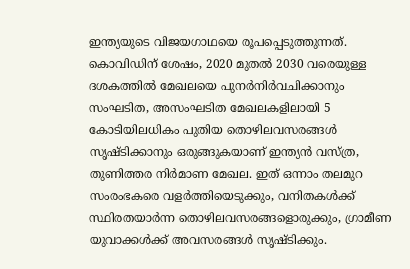ഇന്ത്യയുടെ വിജയഗാഥയെ രൂപപ്പെടുത്തുന്നത്. കൊവിഡിന് ശേഷം, 2020 മുതൽ 2030 വരെയുള്ള ദശകത്തിൽ മേഖലയെ പുനർനിർവചിക്കാനും സംഘടിത, അസംഘടിത മേഖലകളിലായി 5 കോടിയിലധികം പുതിയ തൊഴിലവസരങ്ങൾ സൃഷ്ടിക്കാനും ഒരുങ്ങുകയാണ് ഇന്ത്യൻ വസ്ത്ര, തുണിത്തര നിർമാണ മേഖല. ഇത് ഒന്നാം തലമുറ സംരംഭകരെ വളർത്തിയെടുക്കും, വനിതകൾക്ക് സ്ഥിരതയാർന്ന തൊഴിലവസരങ്ങളൊരുക്കും, ഗ്രാമീണ യുവാക്കൾക്ക് അവസരങ്ങൾ സൃഷ്ടിക്കും.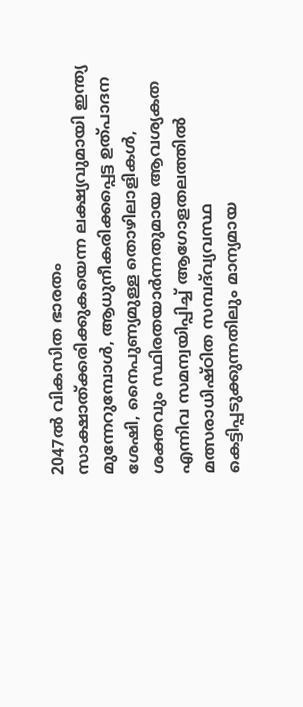2047ൽ വികസിത ഭാരതം സാക്ഷാത്ക്കരിക്കുകയെന്ന ലക്ഷ്യവുമായി ഇന്ത്യ മുന്നേറുമ്പോൾ, ആധുനീകരിക്കപ്പെട്ട ഉത്പാദന ശേഷി, നൈപുണ്യമുള്ള തൊഴിലാളികൾ, ശക്തവും സ്ഥിരതയാർന്നതുമായ ആവശ്യകത എന്നിവ സമന്വയിപ്പിച്ച് ആഗോളതലത്തിൽ മത്സരാധിഷ്ഠിത സമ്പദ്‌വ്യവസ്ഥ കെട്ടിപ്പടുക്കുന്നതിലും മാന്യമായ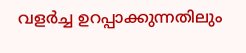വളർച്ച ഉറപ്പാക്കുന്നതിലും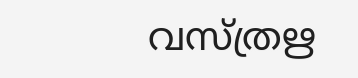വസ്ത്രഋ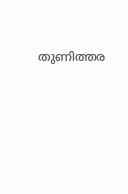തുണിത്തര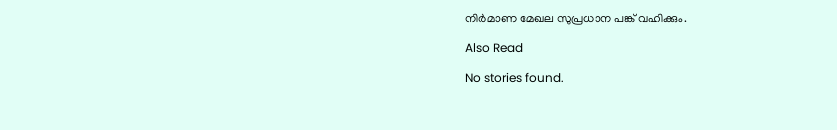നിർമാണ മേഖല സുപ്രധാന പങ്ക് വഹിക്കും.

Also Read

No stories found.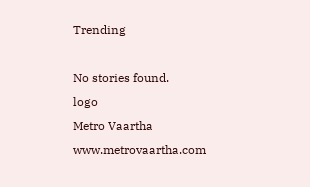Trending

No stories found.
logo
Metro Vaartha
www.metrovaartha.com